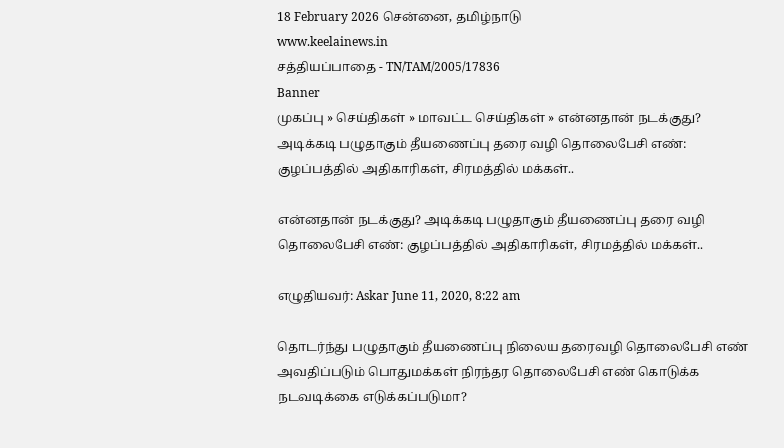18 February 2026 சென்னை, தமிழ்நாடு
www.keelainews.in
சத்தியப்பாதை - TN/TAM/2005/17836
Banner
முகப்பு » செய்திகள் » மாவட்ட செய்திகள் » என்னதான் நடக்குது? அடிக்கடி பழுதாகும் தீயணைப்பு தரை வழி தொலைபேசி எண்: குழப்பத்தில் அதிகாரிகள், சிரமத்தில் மக்கள்..

என்னதான் நடக்குது? அடிக்கடி பழுதாகும் தீயணைப்பு தரை வழி தொலைபேசி எண்: குழப்பத்தில் அதிகாரிகள், சிரமத்தில் மக்கள்..

எழுதியவர்: Askar June 11, 2020, 8:22 am

தொடர்ந்து பழுதாகும் தீயணைப்பு நிலைய தரைவழி தொலைபேசி எண் அவதிப்படும் பொதுமக்கள் நிரந்தர தொலைபேசி எண் கொடுக்க நடவடிக்கை எடுக்கப்படுமா?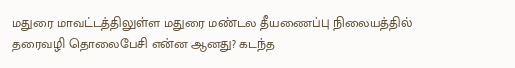மதுரை மாவட்டத்திலுள்ள மதுரை மண்டல தீயணைப்பு நிலையத்தில் தரைவழி தொலைபேசி என்ன ஆனது? கடந்த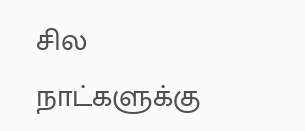சில நாட்களுக்கு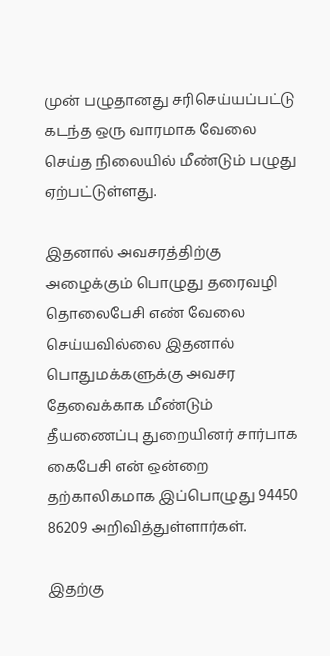முன் பழுதானது சரிசெய்யப்பட்டு கடந்த ஒரு வாரமாக வேலை செய்த நிலையில் மீண்டும் பழுது ஏற்பட்டுள்ளது.

இதனால் அவசரத்திற்கு அழைக்கும் பொழுது தரைவழி தொலைபேசி எண் வேலை செய்யவில்லை இதனால் பொதுமக்களுக்கு அவசர தேவைக்காக மீண்டும் தீயணைப்பு துறையினர் சார்பாக கைபேசி என் ஒன்றை தற்காலிகமாக இப்பொழுது 94450 86209 அறிவித்துள்ளார்கள்.

இதற்கு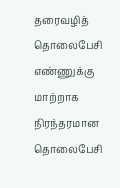தரைவழித் தொலைபேசி எண்ணுக்கு மாற்றாக நிரந்தரமான தொலைபேசி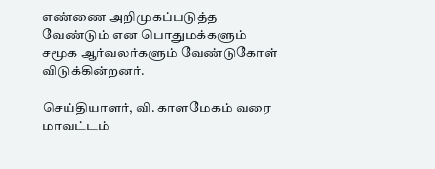எண்ணை அறிமுகப்படுத்த வேண்டும் என பொதுமக்களும் சமூக ஆர்வலர்களும் வேண்டுகோள் விடுக்கின்றனர்.

செய்தியாளர், வி. காளமேகம் வரை மாவட்டம்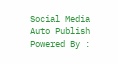Social Media Auto Publish Powered By :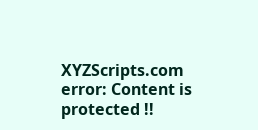XYZScripts.com
error: Content is protected !!